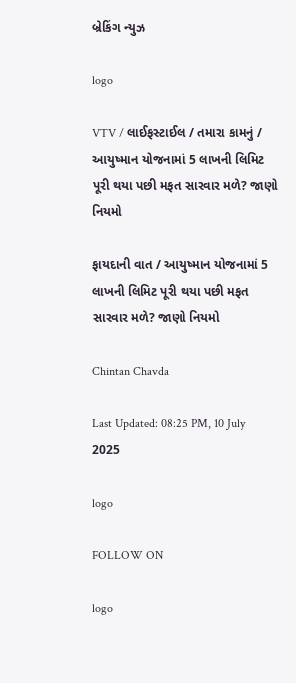બ્રેકિંગ ન્યુઝ

logo

VTV / લાઈફસ્ટાઈલ / તમારા કામનું / આયુષ્માન યોજનામાં 5 લાખની લિમિટ પૂરી થયા પછી મફત સારવાર મળે? જાણો નિયમો

ફાયદાની વાત / આયુષ્માન યોજનામાં 5 લાખની લિમિટ પૂરી થયા પછી મફત સારવાર મળે? જાણો નિયમો

Chintan Chavda

Last Updated: 08:25 PM, 10 July 2025

logo

FOLLOW ON

logo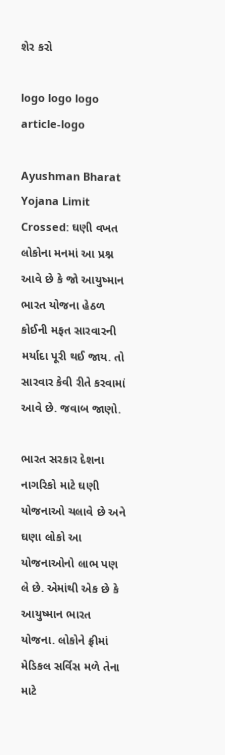શેર કરો

logo logo logo
article-logo

Ayushman Bharat Yojana Limit Crossed: ઘણી વખત લોકોના મનમાં આ પ્રશ્ન આવે છે કે જો આયુષ્માન ભારત યોજના હેઠળ કોઈની મફત સારવારની મર્યાદા પૂરી થઈ જાય. તો સારવાર કેવી રીતે કરવામાં આવે છે. જવાબ જાણો.

ભારત સરકાર દેશના નાગરિકો માટે ઘણી યોજનાઓ ચલાવે છે અને ઘણા લોકો આ યોજનાઓનો લાભ પણ લે છે. એમાંથી એક છે કે આયુષ્માન ભારત યોજના. લોકોને ફ્રીમાં મેડિકલ સર્વિસ મળે તેના માટે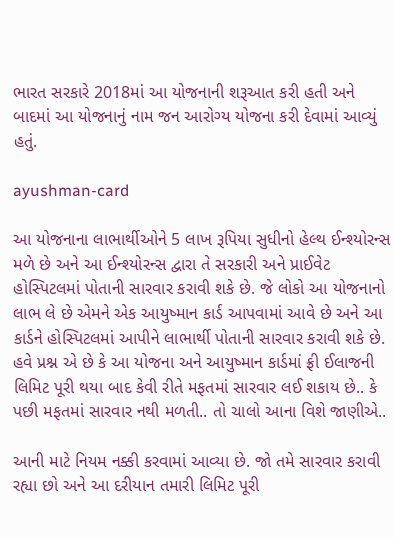ભારત સરકારે 2018માં આ યોજનાની શરૂઆત કરી હતી અને બાદમાં આ યોજનાનું નામ જન આરોગ્ય યોજના કરી દેવામાં આવ્યું હતું.

ayushman-card

આ યોજનાના લાભાર્થીઓને 5 લાખ રૂપિયા સુધીનો હેલ્થ ઈન્શ્યોરન્સ મળે છે અને આ ઈન્શ્યોરન્સ દ્વારા તે સરકારી અને પ્રાઈવેટ હોસ્પિટલમાં પોતાની સારવાર કરાવી શકે છે. જે લોકો આ યોજનાનો લાભ લે છે એમને એક આયુષ્માન કાર્ડ આપવામાં આવે છે અને આ કાર્ડને હોસ્પિટલમાં આપીને લાભાર્થી પોતાની સારવાર કરાવી શકે છે. હવે પ્રશ્ન એ છે કે આ યોજના અને આયુષ્માન કાર્ડમાં ફ્રી ઈલાજની લિમિટ પૂરી થયા બાદ કેવી રીતે મફતમાં સારવાર લઈ શકાય છે.. કે પછી મફતમાં સારવાર નથી મળતી.. તો ચાલો આના વિશે જાણીએ..

આની માટે નિયમ નક્કી કરવામાં આવ્યા છે. જો તમે સારવાર કરાવી રહ્યા છો અને આ દરીયાન તમારી લિમિટ પૂરી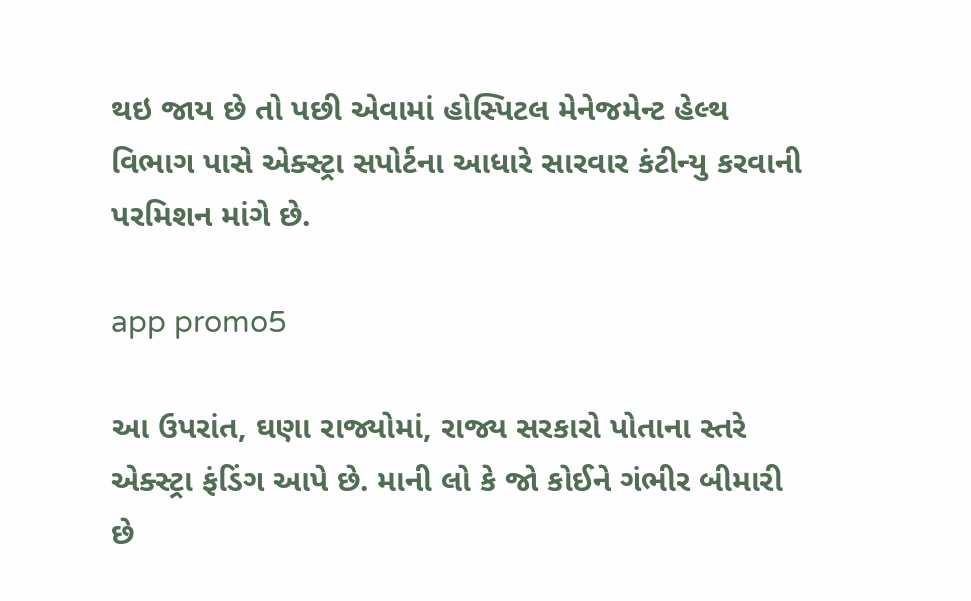થઇ જાય છે તો પછી એવામાં હોસ્પિટલ મેનેજમેન્ટ હેલ્થ વિભાગ પાસે એક્સ્ટ્રા સપોર્ટના આધારે સારવાર કંટીન્યુ કરવાની પરમિશન માંગે છે.

app promo5

આ ઉપરાંત, ઘણા રાજ્યોમાં, રાજ્ય સરકારો પોતાના સ્તરે એક્સ્ટ્રા ફંડિંગ આપે છે. માની લો કે જો કોઈને ગંભીર બીમારી છે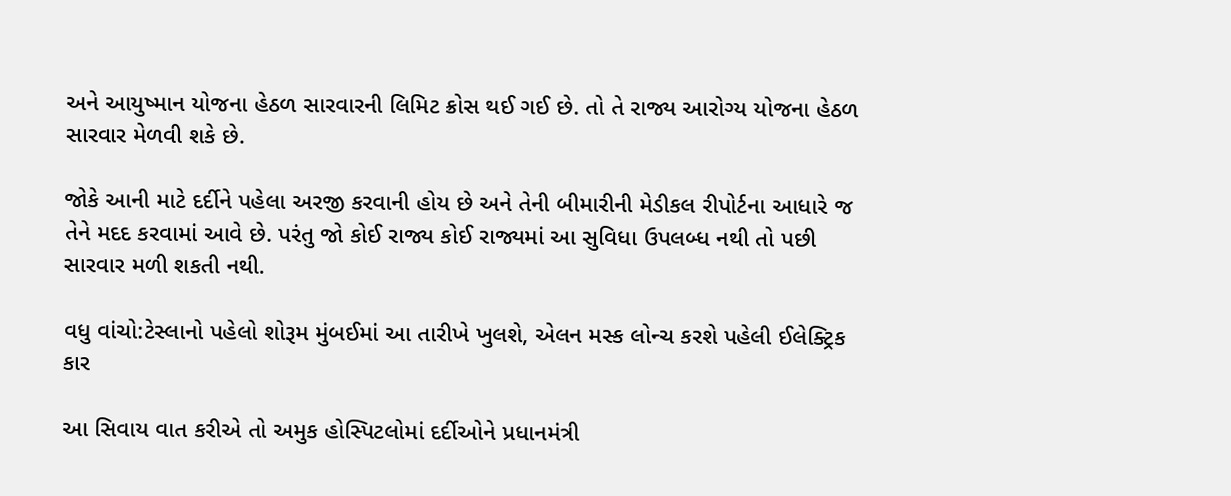અને આયુષ્માન યોજના હેઠળ સારવારની લિમિટ ક્રોસ થઈ ગઈ છે. તો તે રાજ્ય આરોગ્ય યોજના હેઠળ સારવાર મેળવી શકે છે.

જોકે આની માટે દર્દીને પહેલા અરજી કરવાની હોય છે અને તેની બીમારીની મેડીકલ રીપોર્ટના આધારે જ તેને મદદ કરવામાં આવે છે. પરંતુ જો કોઈ રાજ્ય કોઈ રાજ્યમાં આ સુવિધા ઉપલબ્ધ નથી તો પછી સારવાર મળી શકતી નથી.

વધુ વાંચો:ટેસ્લાનો પહેલો શોરૂમ મુંબઈમાં આ તારીખે ખુલશે, એલન મસ્ક લોન્ચ કરશે પહેલી ઈલેક્ટ્રિક કાર

આ સિવાય વાત કરીએ તો અમુક હોસ્પિટલોમાં દર્દીઓને પ્રધાનમંત્રી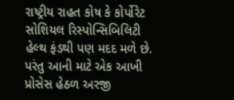રાષ્ટ્રીય રાહત કોષ કે કોર્પોરેટ સોશિયલ રિસ્પોન્સિબિલિટી હેલ્થ ફંડથી પણ મદદ મળે છે. પરંતુ આની માટે એક આખી પ્રોસેસ હેઠળ અરજી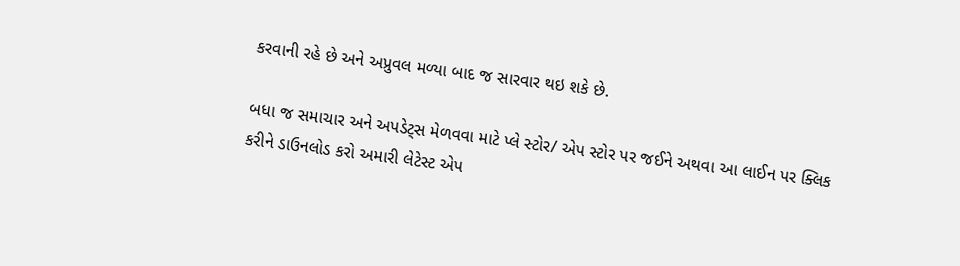કરવાની રહે છે અને અપ્રુવલ મળ્યા બાદ જ સારવાર થઇ શકે છે.

બધા જ સમાચાર અને અપડેટ્સ મેળવવા માટે પ્લે સ્ટોર/ એપ સ્ટોર પર જઈને અથવા આ લાઈન પર ક્લિક કરીને ડાઉનલોડ કરો અમારી લેટેસ્ટ એપ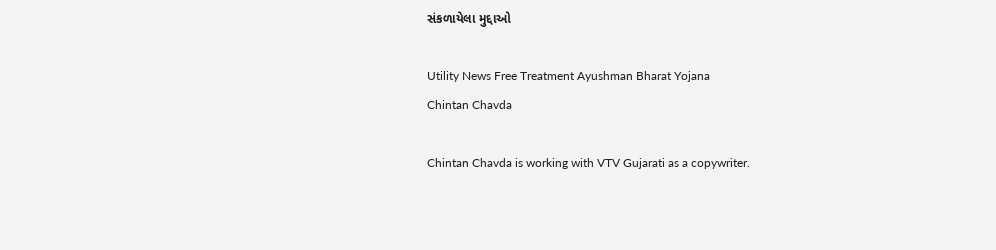સંકળાયેલા મુદ્દાઓ

Utility News Free Treatment Ayushman Bharat Yojana
Chintan Chavda

Chintan Chavda is working with VTV Gujarati as a copywriter.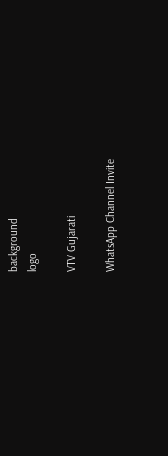background
logo

VTV Gujarati

WhatsApp Channel Invite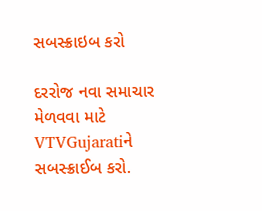સબસ્ક્રાઇબ કરો

દરરોજ નવા સમાચાર મેળવવા માટે VTVGujaratiને સબસ્ક્રાઈબ કરો.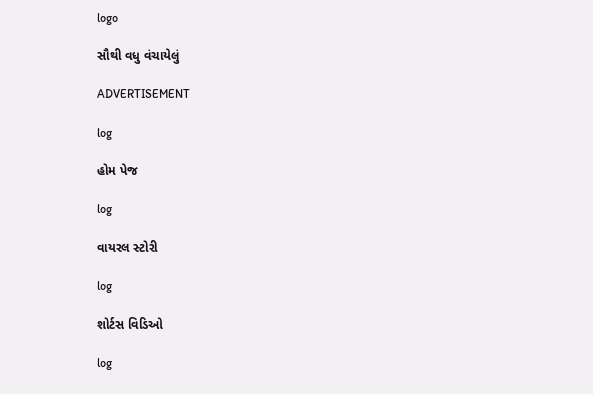logo

સૌથી વધુ વંચાયેલું

ADVERTISEMENT

log

હોમ પેજ

log

વાયરલ સ્ટોરી

log

શોર્ટસ વિડિઓ

log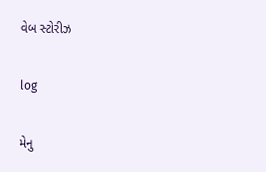વેબ સ્ટોરીઝ

log

મેનુ